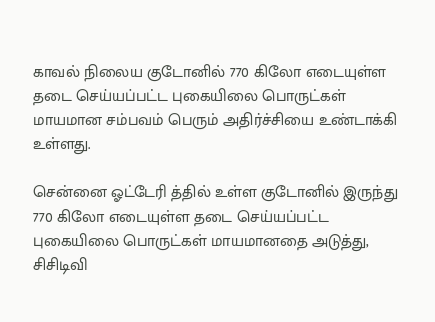காவல் நிலைய குடோனில் 770 கிலோ எடையுள்ள தடை செய்யப்பட்ட புகையிலை பொருட்கள் மாயமான சம்பவம் பெரும் அதிர்ச்சியை உண்டாக்கி உள்ளது.

சென்னை ஓட்டேரி த்தில் உள்ள குடோனில் இருந்து 770 கிலோ எடையுள்ள தடை செய்யப்பட்ட புகையிலை பொருட்கள் மாயமானதை அடுத்து, சிசிடிவி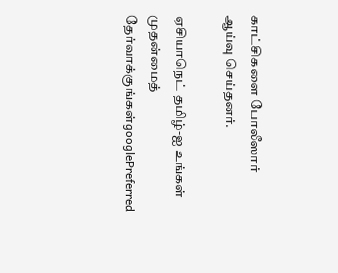காட்சிகளை போலீஸார் ஆய்வு செய்தனர்.

ஏசியாநெட் தமிழ்-ஐ உங்கள் முதன்மைத் தேர்வாக்குங்கள்googlePreferred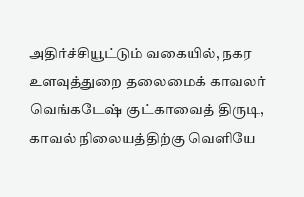அதிர்ச்சியூட்டும் வகையில், நகர உளவுத்துறை தலைமைக் காவலர் வெங்கடேஷ் குட்காவைத் திருடி, காவல் நிலையத்திற்கு வெளியே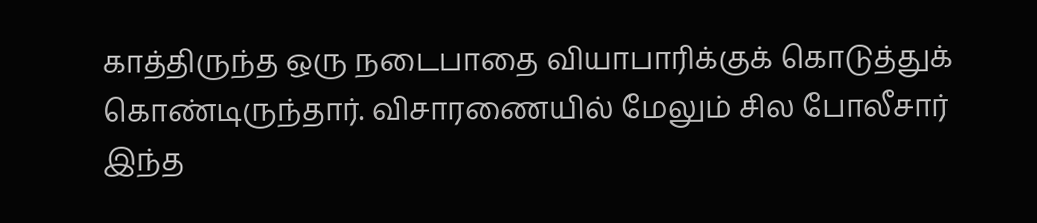காத்திருந்த ஒரு நடைபாதை வியாபாரிக்குக் கொடுத்துக் கொண்டிருந்தார். விசாரணையில் மேலும் சில போலீசார் இந்த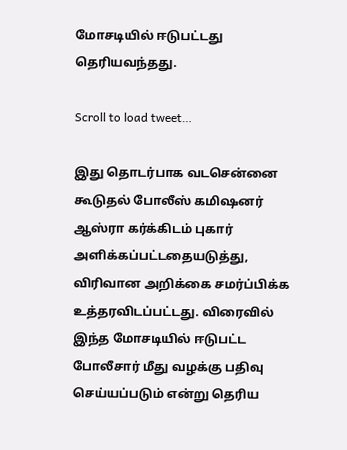மோசடியில் ஈடுபட்டது தெரியவந்தது.

Scroll to load tweet…

இது தொடர்பாக வடசென்னை கூடுதல் போலீஸ் கமிஷனர் ஆஸ்ரா கர்க்கிடம் புகார் அளிக்கப்பட்டதையடுத்து, விரிவான அறிக்கை சமர்ப்பிக்க உத்தரவிடப்பட்டது. விரைவில் இந்த மோசடியில் ஈடுபட்ட போலீசார் மீது வழக்கு பதிவு செய்யப்படும் என்று தெரிய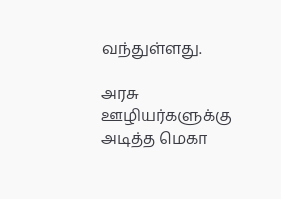வந்துள்ளது.

அரசு ஊழியர்களுக்கு அடித்த மெகா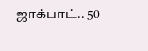ஜாக்பாட்.. 50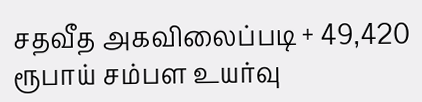சதவீத அகவிலைப்படி + 49,420 ரூபாய் சம்பள உயர்வு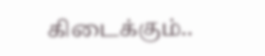கிடைக்கும்..